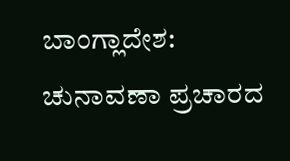ಬಾಂಗ್ಲಾದೇಶ: ಚುನಾವಣಾ ಪ್ರಚಾರದ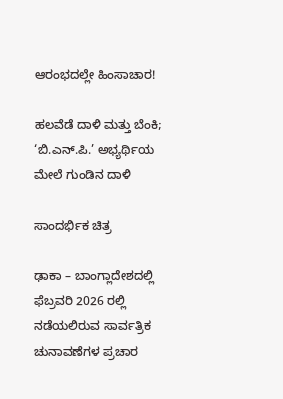ಆರಂಭದಲ್ಲೇ ಹಿಂಸಾಚಾರ!

ಹಲವೆಡೆ ದಾಳಿ ಮತ್ತು ಬೆಂಕಿ; ‘ಬಿ.ಎನ್.ಪಿ.’ ಅಭ್ಯರ್ಥಿಯ ಮೇಲೆ ಗುಂಡಿನ ದಾಳಿ

ಸಾಂದರ್ಭಿಕ ಚಿತ್ರ

ಢಾಕಾ – ಬಾಂಗ್ಲಾದೇಶದಲ್ಲಿ ಫೆಬ್ರವರಿ 2026 ರಲ್ಲಿ ನಡೆಯಲಿರುವ ಸಾರ್ವತ್ರಿಕ ಚುನಾವಣೆಗಳ ಪ್ರಚಾರ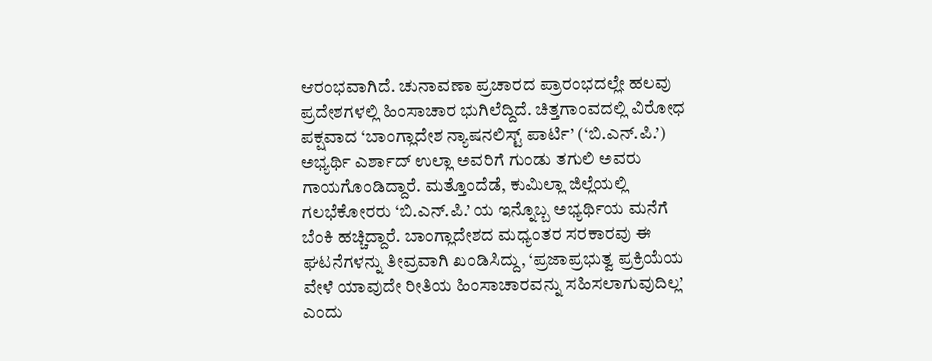ಆರಂಭವಾಗಿದೆ. ಚುನಾವಣಾ ಪ್ರಚಾರದ ಪ್ರಾರಂಭದಲ್ಲೇ ಹಲವು ಪ್ರದೇಶಗಳಲ್ಲಿ ಹಿಂಸಾಚಾರ ಭುಗಿಲೆದ್ದಿದೆ. ಚಿತ್ತಗಾಂವದಲ್ಲಿ ವಿರೋಧ ಪಕ್ಷವಾದ ‘ಬಾಂಗ್ಲಾದೇಶ ನ್ಯಾಷನಲಿಸ್ಟ್ ಪಾರ್ಟಿ’ (‘ಬಿ.ಎನ್.ಪಿ.’) ಅಭ್ಯರ್ಥಿ ಎರ್ಶಾದ್ ಉಲ್ಲಾ ಅವರಿಗೆ ಗುಂಡು ತಗುಲಿ ಅವರು ಗಾಯಗೊಂಡಿದ್ದಾರೆ. ಮತ್ತೊಂದೆಡೆ, ಕುಮಿಲ್ಲಾ ಜಿಲ್ಲೆಯಲ್ಲಿ ಗಲಭೆಕೋರರು ‘ಬಿ.ಎನ್.ಪಿ.’ ಯ ಇನ್ನೊಬ್ಬ ಅಭ್ಯರ್ಥಿಯ ಮನೆಗೆ ಬೆಂಕಿ ಹಚ್ಚಿದ್ದಾರೆ. ಬಾಂಗ್ಲಾದೇಶದ ಮಧ್ಯಂತರ ಸರಕಾರವು ಈ ಘಟನೆಗಳನ್ನು ತೀವ್ರವಾಗಿ ಖಂಡಿಸಿದ್ದು, ‘ಪ್ರಜಾಪ್ರಭುತ್ವ ಪ್ರಕ್ರಿಯೆಯ ವೇಳೆ ಯಾವುದೇ ರೀತಿಯ ಹಿಂಸಾಚಾರವನ್ನು ಸಹಿಸಲಾಗುವುದಿಲ್ಲ’ ಎಂದು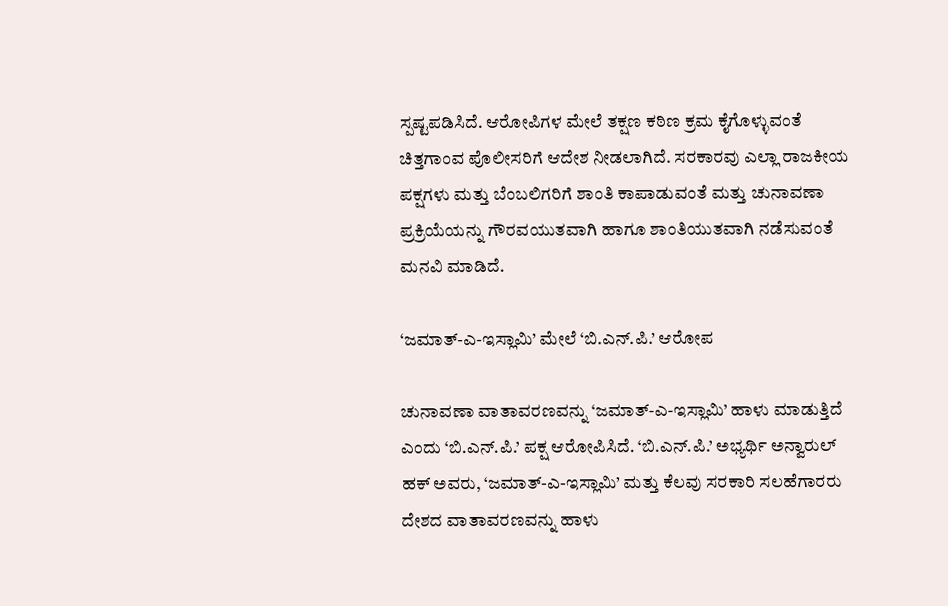ಸ್ಪಷ್ಟಪಡಿಸಿದೆ. ಆರೋಪಿಗಳ ಮೇಲೆ ತಕ್ಷಣ ಕಠಿಣ ಕ್ರಮ ಕೈಗೊಳ್ಳುವಂತೆ ಚಿತ್ತಗಾಂವ ಪೊಲೀಸರಿಗೆ ಆದೇಶ ನೀಡಲಾಗಿದೆ. ಸರಕಾರವು ಎಲ್ಲಾ ರಾಜಕೀಯ ಪಕ್ಷಗಳು ಮತ್ತು ಬೆಂಬಲಿಗರಿಗೆ ಶಾಂತಿ ಕಾಪಾಡುವಂತೆ ಮತ್ತು ಚುನಾವಣಾ ಪ್ರಕ್ರಿಯೆಯನ್ನು ಗೌರವಯುತವಾಗಿ ಹಾಗೂ ಶಾಂತಿಯುತವಾಗಿ ನಡೆಸುವಂತೆ ಮನವಿ ಮಾಡಿದೆ.

‘ಜಮಾತ್-ಎ-ಇಸ್ಲಾಮಿ’ ಮೇಲೆ ‘ಬಿ.ಎನ್.ಪಿ.’ ಆರೋಪ

ಚುನಾವಣಾ ವಾತಾವರಣವನ್ನು ‘ಜಮಾತ್-ಎ-ಇಸ್ಲಾಮಿ’ ಹಾಳು ಮಾಡುತ್ತಿದೆ ಎಂದು ‘ಬಿ.ಎನ್.ಪಿ.’ ಪಕ್ಷ ಆರೋಪಿಸಿದೆ. ‘ಬಿ.ಎನ್.ಪಿ.’ ಅಭ್ಯರ್ಥಿ ಅನ್ವಾರುಲ್ ಹಕ್ ಅವರು, ‘ಜಮಾತ್-ಎ-ಇಸ್ಲಾಮಿ’ ಮತ್ತು ಕೆಲವು ಸರಕಾರಿ ಸಲಹೆಗಾರರು ದೇಶದ ವಾತಾವರಣವನ್ನು ಹಾಳು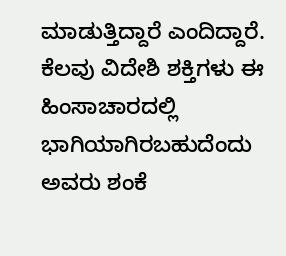ಮಾಡುತ್ತಿದ್ದಾರೆ ಎಂದಿದ್ದಾರೆ. ಕೆಲವು ವಿದೇಶಿ ಶಕ್ತಿಗಳು ಈ ಹಿಂಸಾಚಾರದಲ್ಲಿ ಭಾಗಿಯಾಗಿರಬಹುದೆಂದು ಅವರು ಶಂಕೆ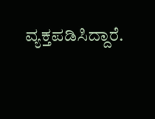ವ್ಯಕ್ತಪಡಿಸಿದ್ದಾರೆ.